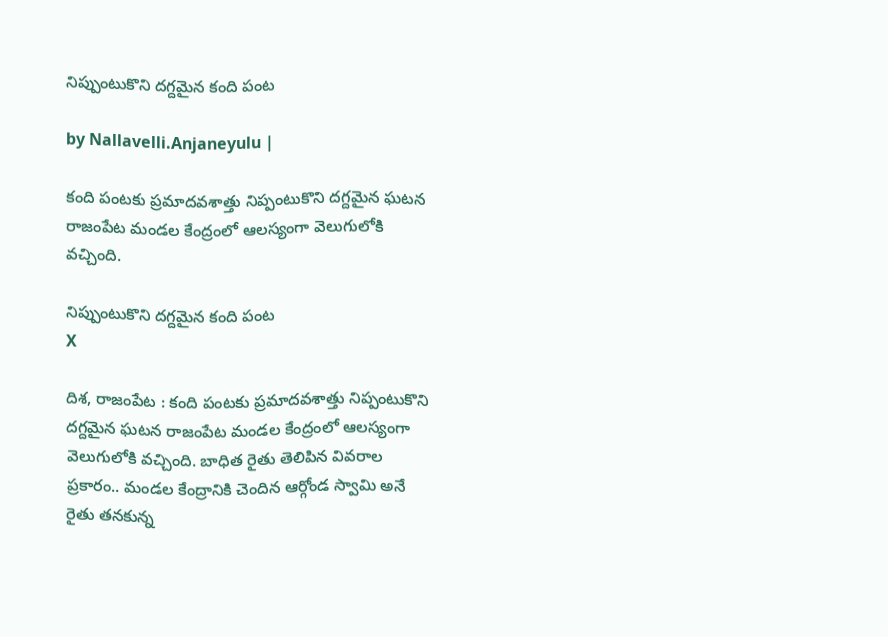నిప్పుంటుకొని దగ్దమైన కంది పంట

by Nallavelli.Anjaneyulu |

కంది పంటకు ప్రమాదవశాత్తు నిప్పంటుకొని దగ్ద‌మైన ఘటన రాజంపేట మండల కేంద్రంలో ఆలస్యంగా వెలుగులోకి వచ్చింది.

నిప్పుంటుకొని దగ్దమైన కంది పంట
X

దిశ, రాజంపేట : కంది పంటకు ప్రమాదవశాత్తు నిప్పంటుకొని దగ్ద‌మైన ఘటన రాజంపేట మండల కేంద్రంలో ఆలస్యంగా వెలుగులోకి వచ్చింది. బాధిత రైతు తెలిపిన వివరాల ప్రకారం.. మండల కేంద్రానికి చెందిన ఆర్గోండ స్వామి అనే రైతు తనకున్న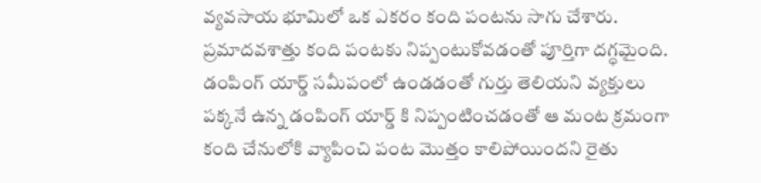వ్యవసాయ భూమిలో ఒక ఎకరం కంది పంటను సాగు చేశారు. ప్రమాదవశాత్తు కంది పంటకు నిప్పంటుకోవడంతో పూర్తిగా దగ్ధమైంది. డంపింగ్ యార్డ్ సమీపంలో ఉండడంతో గుర్తు తెలియని వ్యక్తులు పక్కనే ఉన్న డంపింగ్ యార్డ్ కి నిప్పంటించడంతో ఆ మంట క్రమంగా కంది చేనులోకి వ్యాపించి పంట మొత్తం కాలిపోయిందని రైతు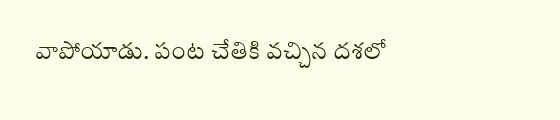వాపోయాడు. పంట చేతికి వచ్చిన దశలో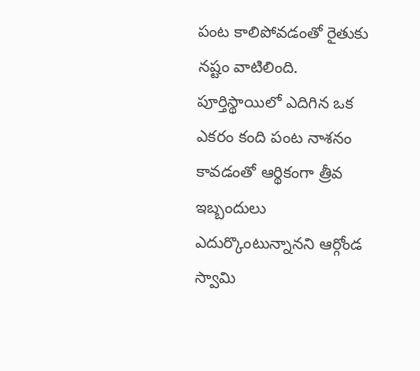పంట కాలిపోవడంతో రైతుకు నష్టం వాటిలింది. పూర్తిస్థాయిలో ఎదిగిన ఒక ఎకరం కంది పంట నాశనం కావడంతో ఆర్థికంగా త్రీవ ఇబ్బందులు ఎదుర్కొంటున్నానని ఆర్గోండ స్వామి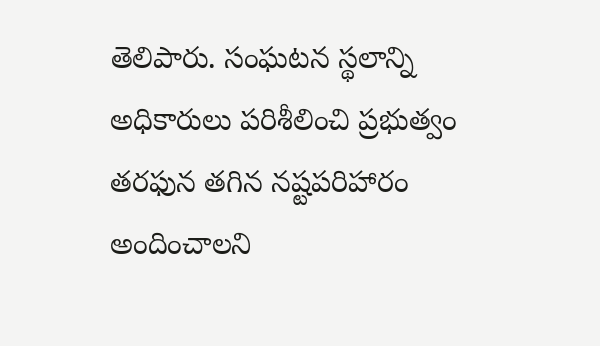తెలిపారు. సంఘటన స్థలాన్ని అధికారులు పరిశీలించి ప్రభుత్వం తరఫున తగిన నష్టపరిహారం అందించాలని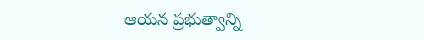ఆయన ప్రభుత్వాన్ని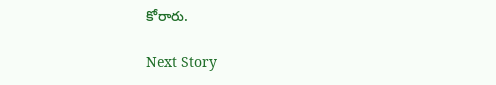కోరారు.

Next Story